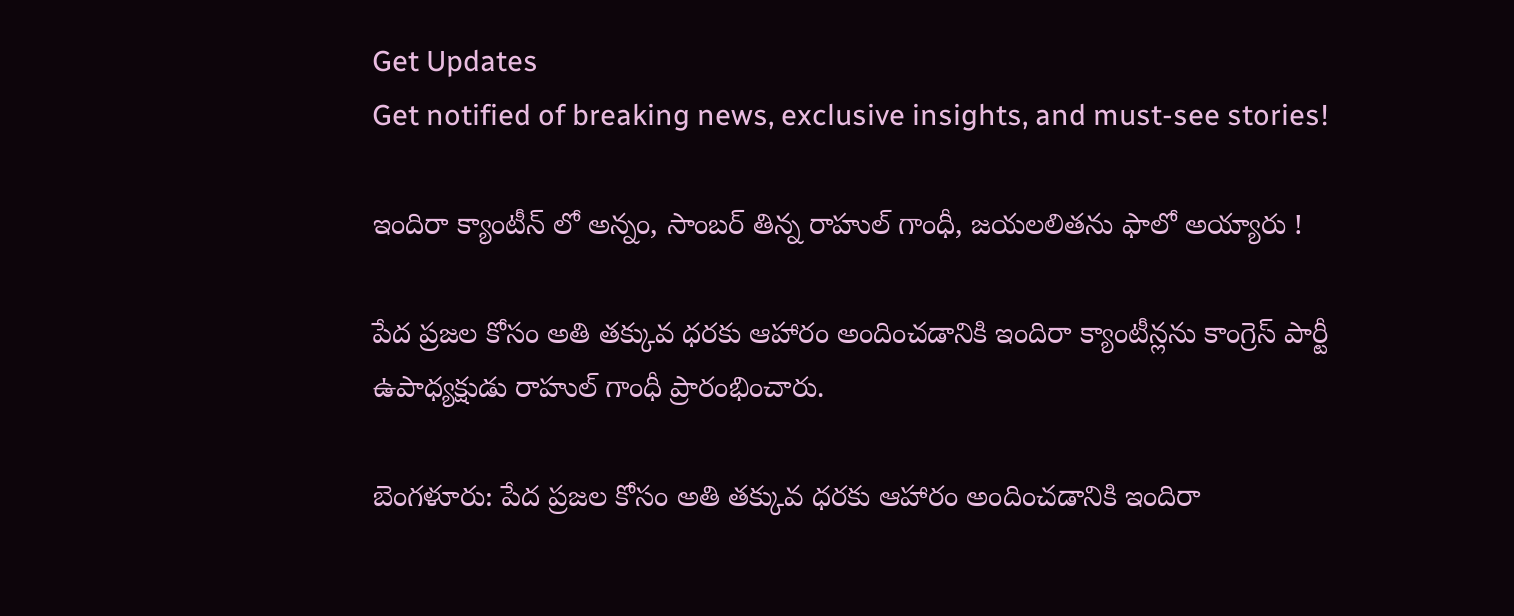Get Updates
Get notified of breaking news, exclusive insights, and must-see stories!

ఇందిరా క్యాంటీన్ లో అన్నం, సాంబర్ తిన్న రాహుల్ గాంధీ, జయలలితను ఫాలో అయ్యారు !

పేద ప్రజల కోసం అతి తక్కువ ధరకు ఆహారం అందించడానికి ఇందిరా క్యాంటీన్లను కాంగ్రెస్ పార్టీ ఉపాధ్యక్షుడు రాహుల్ గాంధీ ప్రారంభించారు.

బెంగళూరు: పేద ప్రజల కోసం అతి తక్కువ ధరకు ఆహారం అందించడానికి ఇందిరా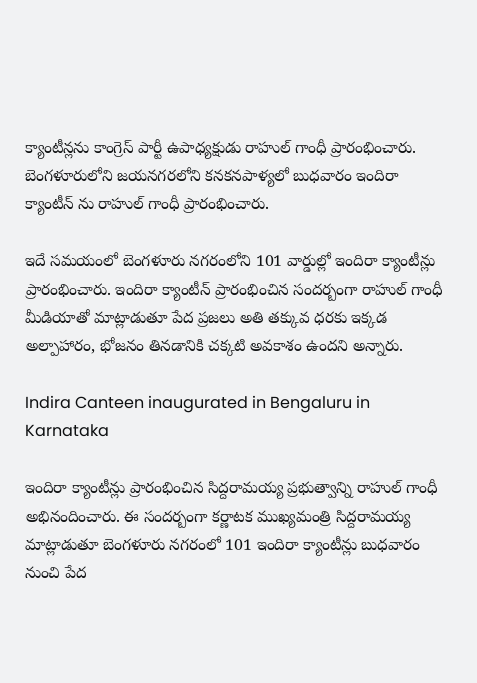క్యాంటీన్లను కాంగ్రెస్ పార్టీ ఉపాధ్యక్షుడు రాహుల్ గాంధీ ప్రారంభించారు. బెంగళూరులోని జయనగరలోని కనకనపాళ్యలో బుధవారం ఇందిరా క్యాంటీన్ ను రాహుల్ గాంధీ ప్రారంభించారు.

ఇదే సమయంలో బెంగళూరు నగరంలోని 101 వార్డుల్లో ఇందిరా క్యాంటీన్లు ప్రారంభించారు. ఇందిరా క్యాంటీన్ ప్రారంభించిన సందర్బంగా రాహుల్ గాంధీ మీడియాతో మాట్లాడుతూ పేద ప్రజలు అతి తక్కువ ధరకు ఇక్కడ అల్పాహారం, భోజనం తినడానికి చక్కటి అవకాశం ఉందని అన్నారు.

Indira Canteen inaugurated in Bengaluru in Karnataka

ఇందిరా క్యాంటీన్లు ప్రారంభించిన సిద్దరామయ్య ప్రభుత్వాన్ని రాహుల్ గాంధీ అభినందించారు. ఈ సందర్బంగా కర్ణాటక ముఖ్యమంత్రి సిద్దరామయ్య మాట్లాడుతూ బెంగళూరు నగరంలో 101 ఇందిరా క్యాంటీన్లు బుధవారం నుంచి పేద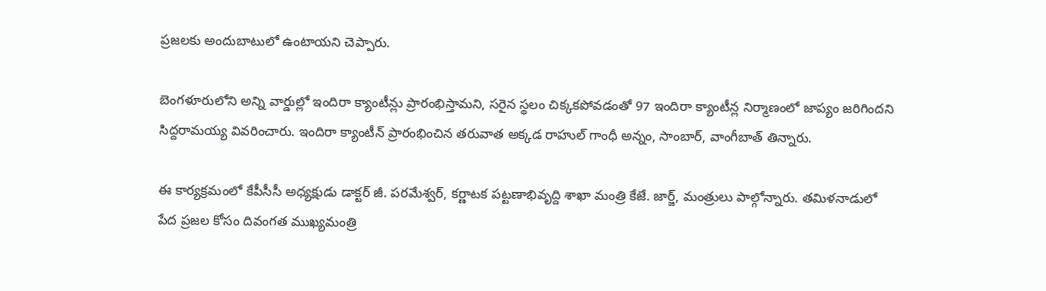ప్రజలకు అందుబాటులో ఉంటాయని చెప్పారు.

బెంగళూరులోని అన్ని వార్డుల్లో ఇందిరా క్యాంటీన్లు ప్రారంభిస్తామని, సరైన స్థలం చిక్కకపోవడంతో 97 ఇందిరా క్యాంటీన్ల నిర్మాణంలో జాప్యం జరిగిందని సిద్దరామయ్య వివరించారు. ఇందిరా క్యాంటీన్ ప్రారంభించిన తరువాత అక్కడ రాహుల్ గాంధీ అన్నం, సాంబార్, వాంగీబాత్ తిన్నారు.

ఈ కార్యక్రమంలో కేపీసీసీ అధ్యక్షుడు డాక్టర్ జీ. పరమేశ్వర్, కర్ణాటక పట్టణాభివృద్ది శాఖా మంత్రి కేజే. జార్జ్, మంత్రులు పాల్గోన్నారు. తమిళనాడులో పేద ప్రజల కోసం దివంగత ముఖ్యమంత్రి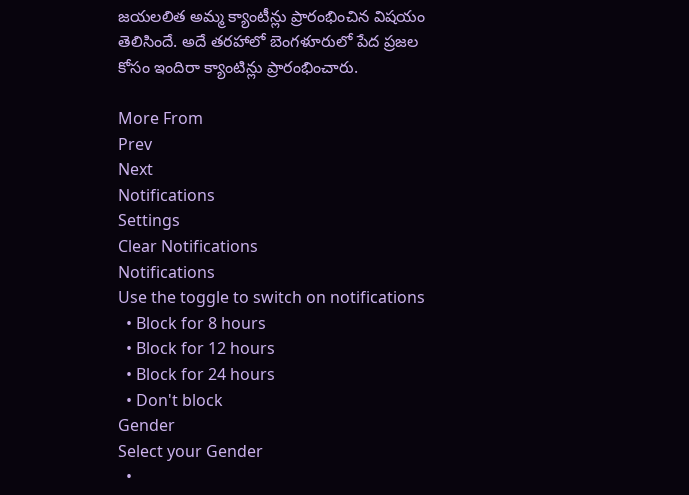జయలలిత అమ్మ క్యాంటీన్లు ప్రారంభించిన విషయం తెలిసిందే. అదే తరహాలో బెంగళూరులో పేద ప్రజల కోసం ఇందిరా క్యాంటిన్లు ప్రారంభించారు.

More From
Prev
Next
Notifications
Settings
Clear Notifications
Notifications
Use the toggle to switch on notifications
  • Block for 8 hours
  • Block for 12 hours
  • Block for 24 hours
  • Don't block
Gender
Select your Gender
  •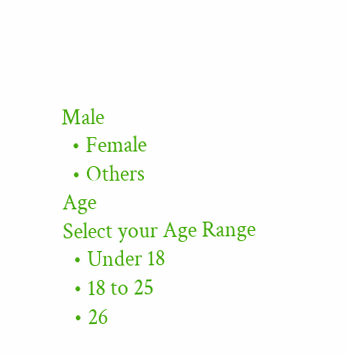Male
  • Female
  • Others
Age
Select your Age Range
  • Under 18
  • 18 to 25
  • 26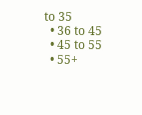to 35
  • 36 to 45
  • 45 to 55
  • 55+